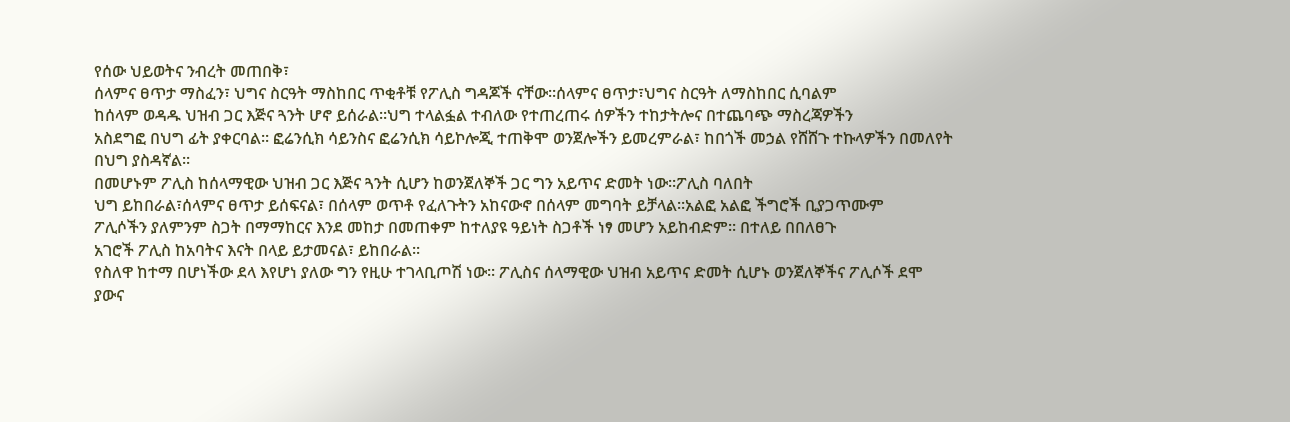የሰው ህይወትና ንብረት መጠበቅ፣
ሰላምና ፀጥታ ማስፈን፣ ህግና ስርዓት ማስከበር ጥቂቶቹ የፖሊስ ግዳጆች ናቸው፡፡ሰላምና ፀጥታ፣ህግና ስርዓት ለማስከበር ሲባልም
ከሰላም ወዳዱ ህዝብ ጋር እጅና ጓንት ሆኖ ይሰራል፡፡ህግ ተላልፏል ተብለው የተጠረጠሩ ሰዎችን ተከታትሎና በተጨባጭ ማስረጃዎችን
አስደግፎ በህግ ፊት ያቀርባል፡፡ ፎሬንሲክ ሳይንስና ፎሬንሲክ ሳይኮሎጂ ተጠቅሞ ወንጀሎችን ይመረምራል፣ ከበጎች መኃል የሸሸጉ ተኩላዎችን በመለየት
በህግ ያስዳኛል፡፡
በመሆኑም ፖሊስ ከሰላማዊው ህዝብ ጋር እጅና ጓንት ሲሆን ከወንጀለኞች ጋር ግን አይጥና ድመት ነው፡፡ፖሊስ ባለበት
ህግ ይከበራል፣ሰላምና ፀጥታ ይሰፍናል፣ በሰላም ወጥቶ የፈለጉትን አከናውኖ በሰላም መግባት ይቻላል፡፡አልፎ አልፎ ችግሮች ቢያጋጥሙም
ፖሊሶችን ያለምንም ስጋት በማማከርና እንደ መከታ በመጠቀም ከተለያዩ ዓይነት ስጋቶች ነፃ መሆን አይከብድም፡፡ በተለይ በበለፀጉ
አገሮች ፖሊስ ከአባትና እናት በላይ ይታመናል፣ ይከበራል፡፡
የስለዋ ከተማ በሆነችው ደላ እየሆነ ያለው ግን የዚሁ ተገላቢጦሽ ነው፡፡ ፖሊስና ሰላማዊው ህዝብ አይጥና ድመት ሲሆኑ ወንጀለኞችና ፖሊሶች ደሞ
ያውና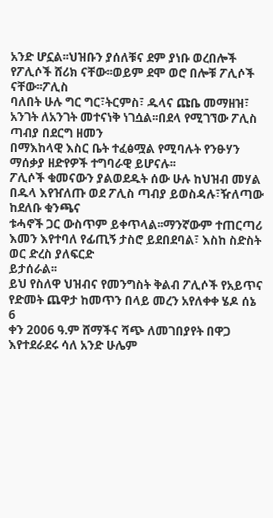አንድ ሆኗል፡፡ህዝቡን ያሰለቹና ደም ያነቡ ወረበሎች የፖሊሶች ሸሪክ ናቸው፡፡ወይም ደሞ ወሮ በሎቹ ፖሊሶች ናቸው፡፡ፖሊስ
ባለበት ሁሉ ግር ግር፣ትርምስ፣ ዱላና ጩቤ መማዘዝ፣ አንገት ለአንገት መተናነቅ ነገሷል፡፡በደላ የሚገኘው ፖሊስ ጣብያ በደርግ ዘመን
በማእከላዊ እስር ቤት ተፈፅሟል የሚባሉት የንፁሃን ማሰቃያ ዘድየዎች ተግባራዊ ይሆናሉ፡፡
ፖሊሶች ቁመናውን ያልወደዱት ሰው ሁሉ ከህዝብ መሃል በዱላ እየዠለጡ ወደ ፖሊስ ጣብያ ይወስዳሉ፣ዥለጣው ከደለቡ ቁንጫና
ቱሓኖች ጋር ውስጥም ይቀጥላል፡፡ማንኛውም ተጠርጣሪ እመን እየተባለ የፊጢኝ ታስሮ ይደበደባል፣ እስከ ስድስት ወር ድረስ ያለፍርድ
ይታሰራል፡፡
ይህ የስለዋ ህዝብና የመንግስት ቅልብ ፖሊሶች የአይጥና የድመት ጨዋታ ከመጥን በላይ መረን አየለቀቀ ሄዶ ሰኔ 6
ቀን 2006 ዓ.ም ሸማችና ሻጭ ለመገበያየት በዋጋ እየተደራደሩ ሳለ አንድ ሁሌም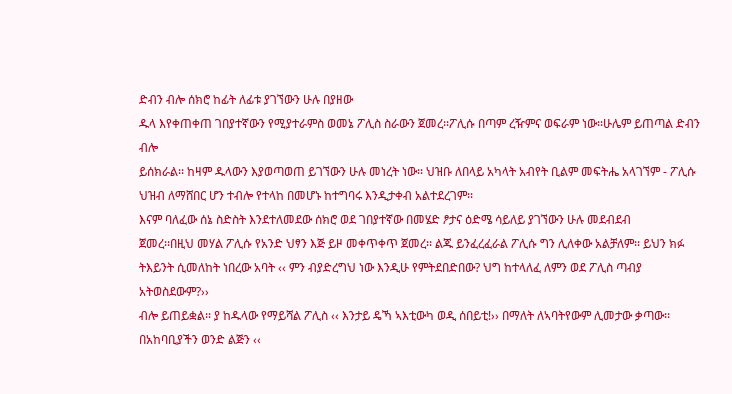ድብን ብሎ ሰክሮ ከፊት ለፊቱ ያገኘውን ሁሉ በያዘው
ዱላ እየቀጠቀጠ ገበያተኛውን የሚያተራምስ ወመኔ ፖሊስ ስራውን ጀመረ፡፡ፖሊሱ በጣም ረዥምና ወፍራም ነው፡፡ሁሌም ይጠጣል ድብን ብሎ
ይሰክራል፡፡ ከዛም ዱላውን እያወጣወጠ ይገኘውን ሁሉ መነረት ነው፡፡ ህዝቡ ለበላይ አካላት አብየት ቢልም መፍትሔ አላገኘም - ፖሊሱ
ህዝብ ለማሸበር ሆን ተብሎ የተላከ በመሆኑ ከተግባሩ እንዲታቀብ አልተደረገም፡፡
እናም ባለፈው ሰኔ ስድስት እንደተለመደው ሰክሮ ወደ ገበያተኛው በመሄድ ፆታና ዕድሜ ሳይለይ ያገኘውን ሁሉ መደብደብ
ጀመረ፡፡በዚህ መሃል ፖሊሱ የአንድ ህፃን እጅ ይዞ መቀጥቀጥ ጀመረ፡፡ ልጁ ይንፈረፈራል ፖሊሱ ግን ሊለቀው አልቻለም፡፡ ይህን ክፉ
ትእይንት ሲመለከት ነበረው አባት ‹‹ ምን ብያድረግህ ነው እንዲሁ የምትደበድበው? ህግ ከተላለፈ ለምን ወደ ፖሊስ ጣብያ አትወስደውም?››
ብሎ ይጠይቋል፡፡ ያ ከዱላው የማይሻል ፖሊስ ‹‹ እንታይ ዴኻ ኣእቲውካ ወዲ ሰበይቲ!›› በማለት ለኣባትየውም ሊመታው ቃጣው፡፡
በአከባቢያችን ወንድ ልጅን ‹‹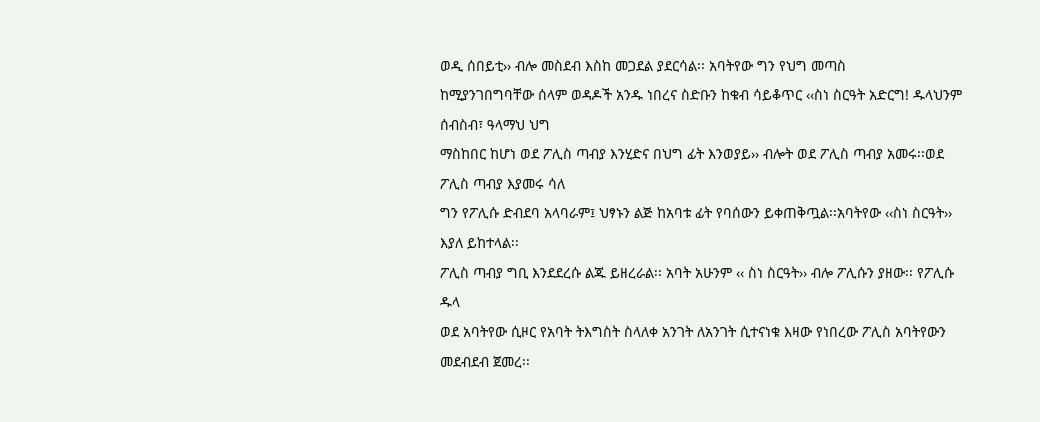ወዲ ሰበይቲ›› ብሎ መስደብ እስከ መጋደል ያደርሳል፡፡ አባትየው ግን የህግ መጣስ
ከሚያንገበግባቸው ሰላም ወዳዶች አንዱ ነበረና ስድቡን ከቁብ ሳይቆጥር ‹‹ስነ ስርዓት አድርግ! ዱላህንም ሰብስብ፣ ዓላማህ ህግ
ማስከበር ከሆነ ወደ ፖሊስ ጣብያ እንሂድና በህግ ፊት እንወያይ›› ብሎት ወደ ፖሊስ ጣብያ አመሩ፡፡ወደ ፖሊስ ጣብያ እያመሩ ሳለ
ግን የፖሊሱ ድብደባ አላባራም፤ ህፃኑን ልጅ ከአባቱ ፊት የባሰውን ይቀጠቅጧል፡፡አባትየው ‹‹ስነ ስርዓት›› እያለ ይከተላል፡፡
ፖሊስ ጣብያ ግቢ እንደደረሱ ልጁ ይዘረራል፡፡ አባት አሁንም ‹‹ ስነ ስርዓት›› ብሎ ፖሊሱን ያዘው፡፡ የፖሊሱ ዱላ
ወደ አባትየው ሲዞር የአባት ትእግስት ስላለቀ አንገት ለአንገት ሲተናነቁ እዛው የነበረው ፖሊስ አባትየውን መደብደብ ጀመረ፡፡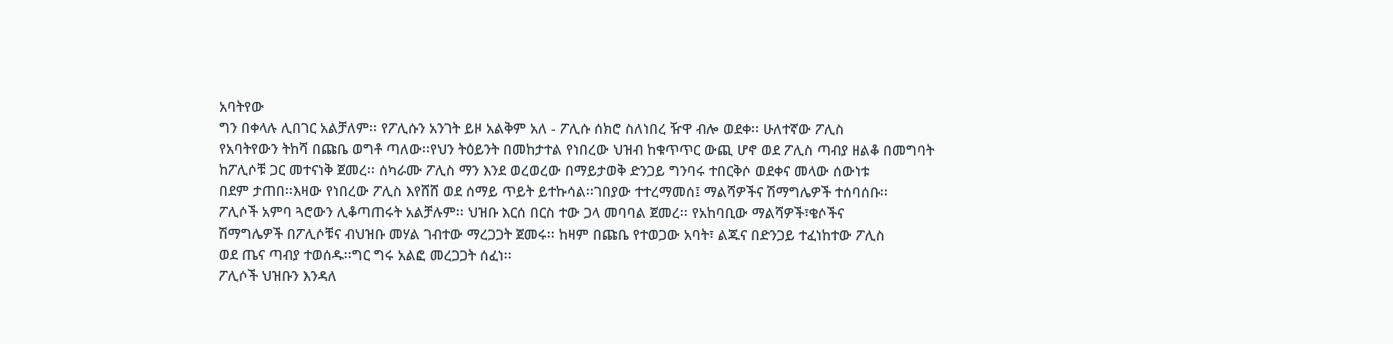አባትየው
ግን በቀላሉ ሊበገር አልቻለም፡፡ የፖሊሱን አንገት ይዞ አልቅም አለ - ፖሊሱ ሰክሮ ስለነበረ ዥዋ ብሎ ወደቀ፡፡ ሁለተኛው ፖሊስ
የአባትየውን ትከሻ በጩቤ ወግቶ ጣለው፡፡የህን ትዕይንት በመከታተል የነበረው ህዝብ ከቁጥጥር ውጪ ሆኖ ወደ ፖሊስ ጣብያ ዘልቆ በመግባት
ከፖሊሶቹ ጋር መተናነቅ ጀመረ፡፡ ሰካራሙ ፖሊስ ማን እንደ ወረወረው በማይታወቅ ድንጋይ ግንባሩ ተበርቅሶ ወደቀና መላው ሰውነቱ
በደም ታጠበ፡፡እዛው የነበረው ፖሊስ እየሸሸ ወደ ሰማይ ጥይት ይተኩሳል፡፡ገበያው ተተረማመሰ፤ ማልሻዎችና ሽማግሌዎች ተሰባሰቡ፡፡
ፖሊሶች አምባ ጓሮውን ሊቆጣጠሩት አልቻሉም፡፡ ህዝቡ እርሰ በርስ ተው ጋላ መባባል ጀመረ፡፡ የአከባቢው ማልሻዎች፣ቄሶችና
ሽማግሌዎች በፖሊሶቹና ብህዝቡ መሃል ገብተው ማረጋጋት ጀመሩ፡፡ ከዛም በጩቤ የተወጋው አባት፣ ልጁና በድንጋይ ተፈነከተው ፖሊስ
ወደ ጤና ጣብያ ተወሰዱ፡፡ግር ግሩ አልፎ መረጋጋት ሰፈነ፡፡
ፖሊሶች ህዝቡን እንዳለ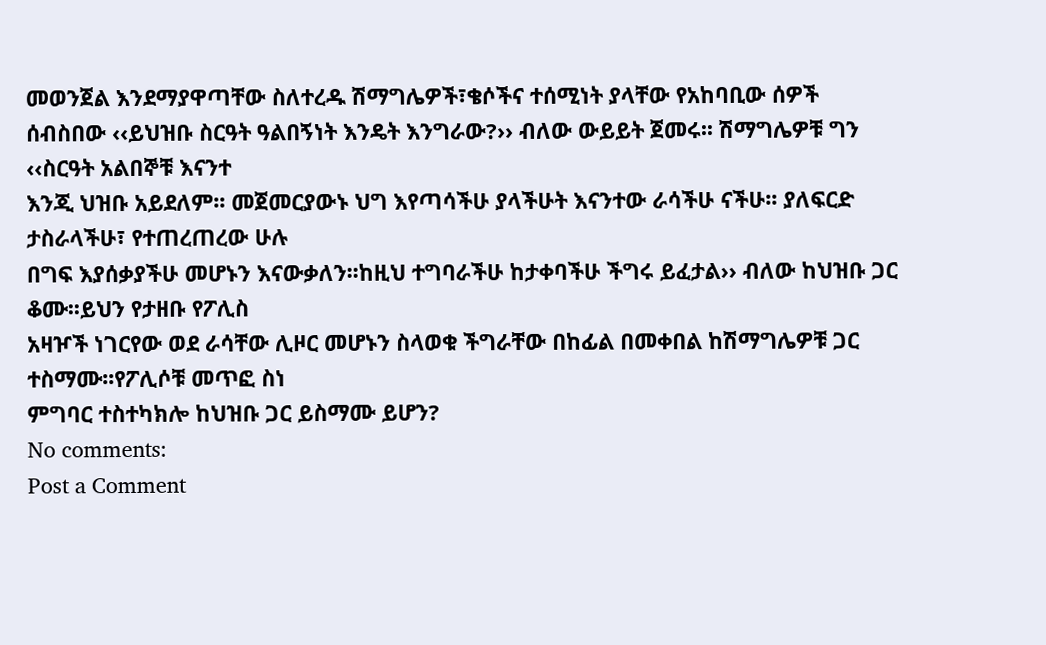መወንጀል እንደማያዋጣቸው ስለተረዱ ሽማግሌዎች፣ቄሶችና ተሰሚነት ያላቸው የአከባቢው ሰዎች
ሰብስበው ‹‹ይህዝቡ ስርዓት ዓልበኝነት እንዴት እንግራው?›› ብለው ውይይት ጀመሩ፡፡ ሽማግሌዎቹ ግን ‹‹ስርዓት አልበኞቹ እናንተ
እንጂ ህዝቡ አይደለም፡፡ መጀመርያውኑ ህግ እየጣሳችሁ ያላችሁት እናንተው ራሳችሁ ናችሁ፡፡ ያለፍርድ ታስራላችሁ፣ የተጠረጠረው ሁሉ
በግፍ እያሰቃያችሁ መሆኑን እናውቃለን፡፡ከዚህ ተግባራችሁ ከታቀባችሁ ችግሩ ይፈታል›› ብለው ከህዝቡ ጋር ቆሙ፡፡ይህን የታዘቡ የፖሊስ
አዛዦች ነገርየው ወደ ራሳቸው ሊዞር መሆኑን ስላወቁ ችግራቸው በከፊል በመቀበል ከሽማግሌዎቹ ጋር ተስማሙ፡፡የፖሊሶቹ መጥፎ ስነ
ምግባር ተስተካክሎ ከህዝቡ ጋር ይስማሙ ይሆን?
No comments:
Post a Comment